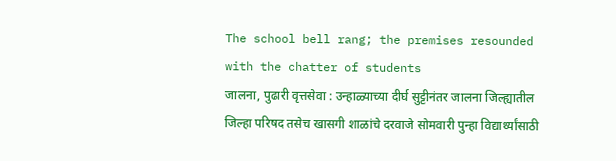The school bell rang; the premises resounded with the chatter of students
जालना, पुढारी वृत्तसेवा : उन्हाळ्याच्या दीर्घ सुट्टीनंतर जालना जिल्ह्यातील जिल्हा परिषद तसेच खासगी शाळांचे दरवाजे सोमवारी पुन्हा विद्यार्थ्यांसाठी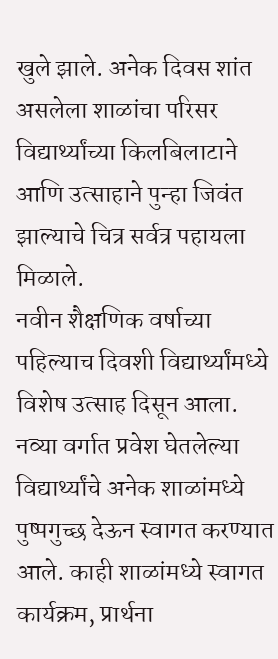खुले झाले. अनेक दिवस शांत असलेला शाळांचा परिसर विद्यार्थ्यांच्या किलबिलाटाने आणि उत्साहाने पुन्हा जिवंत झाल्याचे चित्र सर्वत्र पहायला मिळाले.
नवीन शैक्षणिक वर्षाच्या पहिल्याच दिवशी विद्यार्थ्यांमध्ये विशेष उत्साह दिसून आला. नव्या वर्गात प्रवेश घेतलेल्या विद्यार्थ्यांचे अनेक शाळांमध्ये पुष्पगुच्छ देऊन स्वागत करण्यात आले. काही शाळांमध्ये स्वागत कार्यक्रम, प्रार्थना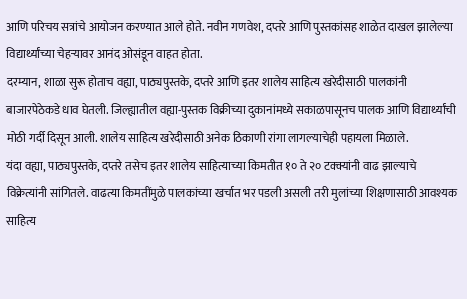आणि परिचय सत्रांचे आयोजन करण्यात आले होते. नवीन गणवेश, दप्तरे आणि पुस्तकांसह शाळेत दाखल झालेल्या विद्यार्थ्यांच्या चेहऱ्यावर आनंद ओसंडून वाहत होता.
दरम्यान, शाळा सुरू होताच वह्या, पाठ्यपुस्तके, दप्तरे आणि इतर शालेय साहित्य खरेदीसाठी पालकांनी बाजारपेठेकडे धाव घेतली. जिल्ह्यातील वह्या-पुस्तक विक्रीच्या दुकानांमध्ये सकाळपासूनच पालक आणि विद्यार्थ्यांची मोठी गर्दी दिसून आली. शालेय साहित्य खरेदीसाठी अनेक ठिकाणी रांगा लागल्याचेही पहायला मिळाले.
यंदा वह्या, पाठ्यपुस्तके, दप्तरे तसेच इतर शालेय साहित्याच्या किमतीत १० ते २० टक्क्यांनी वाढ झाल्याचे विक्रेत्यांनी सांगितले. वाढत्या किमतींमुळे पालकांच्या खर्चात भर पडली असली तरी मुलांच्या शिक्षणासाठी आवश्यक साहित्य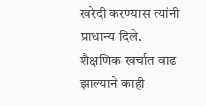खरेदी करण्यास त्यांनी प्राधान्य दिले.
शैक्षणिक खर्चात वाढ झाल्याने काही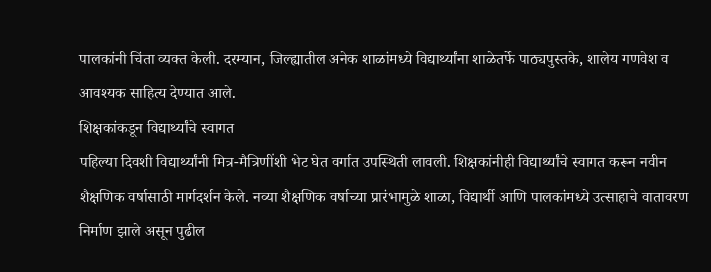पालकांनी चिंता व्यक्त केली. दरम्यान, जिल्ह्यातील अनेक शाळांमध्ये विद्यार्थ्यांना शाळेतर्फे पाठ्यपुस्तके, शालेय गणवेश व आवश्यक साहित्य देण्यात आले.
शिक्षकांकडून विद्यार्थ्यांचे स्वागत
पहिल्या दिवशी विद्यार्थ्यांनी मित्र-मैत्रिणींशी भेट घेत वर्गात उपस्थिती लावली. शिक्षकांनीही विद्यार्थ्यांचे स्वागत करून नवीन शैक्षणिक वर्षासाठी मार्गदर्शन केले. नव्या शैक्षणिक वर्षाच्या प्रारंभामुळे शाळा, विद्यार्थी आणि पालकांमध्ये उत्साहाचे वातावरण निर्माण झाले असून पुढील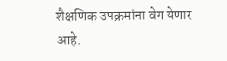शैक्षणिक उपक्रमांना वेग येणार आहे.